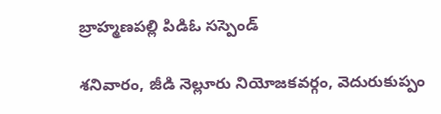బ్రాహ్మణపల్లి పిడిఓ సస్పెండ్

శనివారం, జీడి నెల్లూరు నియోజకవర్గం, వెదురుకుప్పం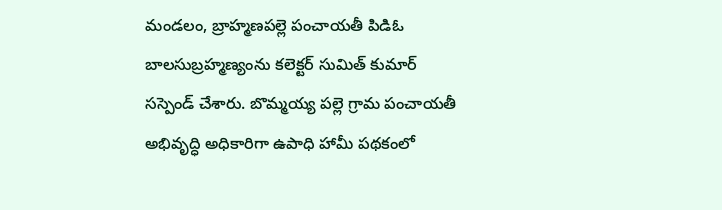మండలం, బ్రాహ్మణపల్లె పంచాయతీ పిడిఓ బాలసుబ్రహ్మణ్యంను కలెక్టర్ సుమిత్ కుమార్ సస్పెండ్ చేశారు. బొమ్మయ్య పల్లె గ్రామ పంచాయతీ అభివృద్ధి అధికారిగా ఉపాధి హామీ పథకంలో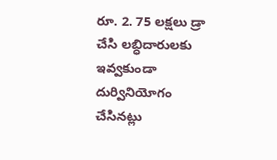రూ. 2. 75 లక్షలు డ్రా చేసి లబ్ధిదారులకు ఇవ్వకుండా దుర్వినియోగం చేసినట్లు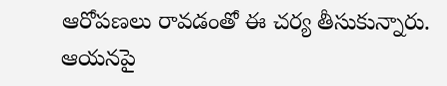ఆరోపణలు రావడంతో ఈ చర్య తీసుకున్నారు. ఆయనపై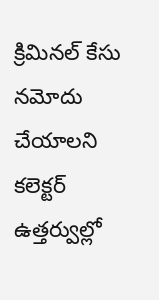క్రిమినల్ కేసు నమోదు చేయాలని కలెక్టర్ ఉత్తర్వుల్లో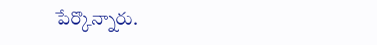పేర్కొన్నారు.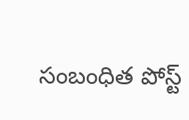సంబంధిత పోస్ట్